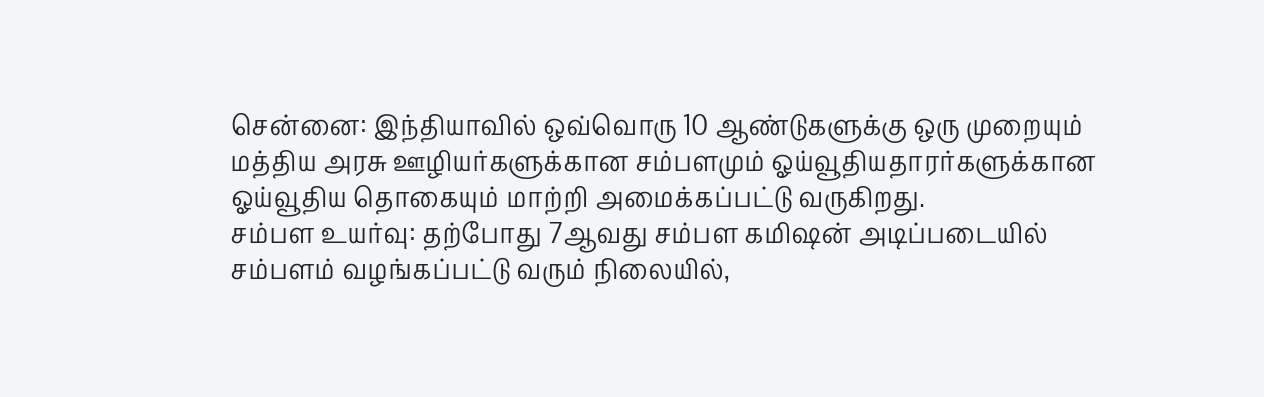சென்னை: இந்தியாவில் ஒவ்வொரு 10 ஆண்டுகளுக்கு ஒரு முறையும் மத்திய அரசு ஊழியர்களுக்கான சம்பளமும் ஓய்வூதியதாரர்களுக்கான ஓய்வூதிய தொகையும் மாற்றி அமைக்கப்பட்டு வருகிறது.
சம்பள உயர்வு: தற்போது 7ஆவது சம்பள கமிஷன் அடிப்படையில் சம்பளம் வழங்கப்பட்டு வரும் நிலையில்,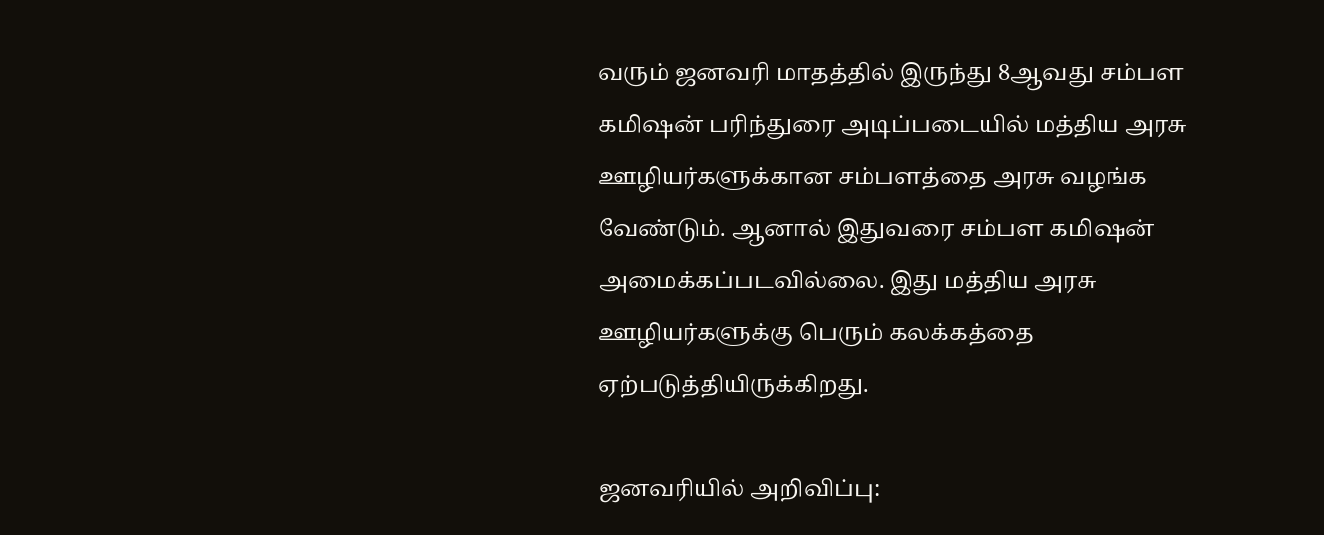வரும் ஜனவரி மாதத்தில் இருந்து 8ஆவது சம்பள கமிஷன் பரிந்துரை அடிப்படையில் மத்திய அரசு ஊழியர்களுக்கான சம்பளத்தை அரசு வழங்க வேண்டும். ஆனால் இதுவரை சம்பள கமிஷன் அமைக்கப்படவில்லை. இது மத்திய அரசு ஊழியர்களுக்கு பெரும் கலக்கத்தை ஏற்படுத்தியிருக்கிறது.

ஜனவரியில் அறிவிப்பு: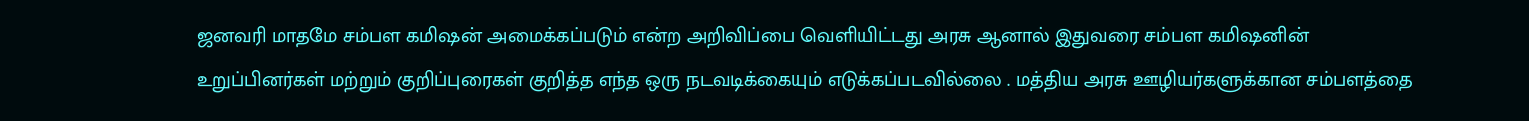ஜனவரி மாதமே சம்பள கமிஷன் அமைக்கப்படும் என்ற அறிவிப்பை வெளியிட்டது அரசு ஆனால் இதுவரை சம்பள கமிஷனின் உறுப்பினர்கள் மற்றும் குறிப்புரைகள் குறித்த எந்த ஒரு நடவடிக்கையும் எடுக்கப்படவில்லை . மத்திய அரசு ஊழியர்களுக்கான சம்பளத்தை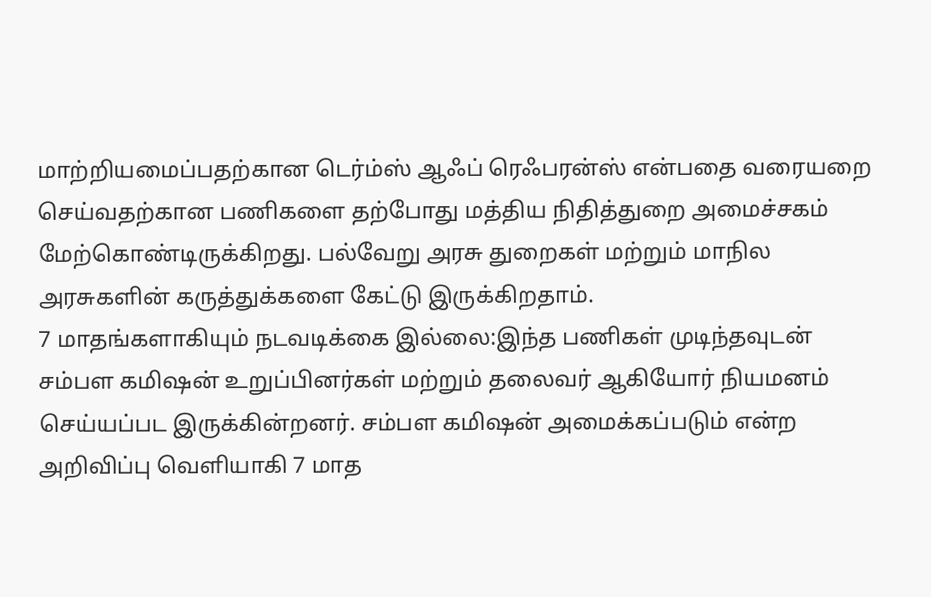மாற்றியமைப்பதற்கான டெர்ம்ஸ் ஆஃப் ரெஃபரன்ஸ் என்பதை வரையறை செய்வதற்கான பணிகளை தற்போது மத்திய நிதித்துறை அமைச்சகம் மேற்கொண்டிருக்கிறது. பல்வேறு அரசு துறைகள் மற்றும் மாநில அரசுகளின் கருத்துக்களை கேட்டு இருக்கிறதாம்.
7 மாதங்களாகியும் நடவடிக்கை இல்லை:இந்த பணிகள் முடிந்தவுடன் சம்பள கமிஷன் உறுப்பினர்கள் மற்றும் தலைவர் ஆகியோர் நியமனம் செய்யப்பட இருக்கின்றனர். சம்பள கமிஷன் அமைக்கப்படும் என்ற அறிவிப்பு வெளியாகி 7 மாத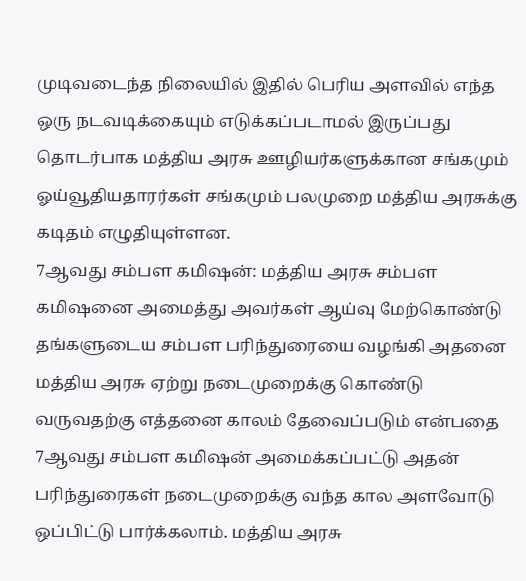முடிவடைந்த நிலையில் இதில் பெரிய அளவில் எந்த ஒரு நடவடிக்கையும் எடுக்கப்படாமல் இருப்பது தொடர்பாக மத்திய அரசு ஊழியர்களுக்கான சங்கமும் ஓய்வூதியதாரர்கள் சங்கமும் பலமுறை மத்திய அரசுக்கு கடிதம் எழுதியுள்ளன.
7ஆவது சம்பள கமிஷன்: மத்திய அரசு சம்பள கமிஷனை அமைத்து அவர்கள் ஆய்வு மேற்கொண்டு தங்களுடைய சம்பள பரிந்துரையை வழங்கி அதனை மத்திய அரசு ஏற்று நடைமுறைக்கு கொண்டு வருவதற்கு எத்தனை காலம் தேவைப்படும் என்பதை 7ஆவது சம்பள கமிஷன் அமைக்கப்பட்டு அதன் பரிந்துரைகள் நடைமுறைக்கு வந்த கால அளவோடு ஒப்பிட்டு பார்க்கலாம். மத்திய அரசு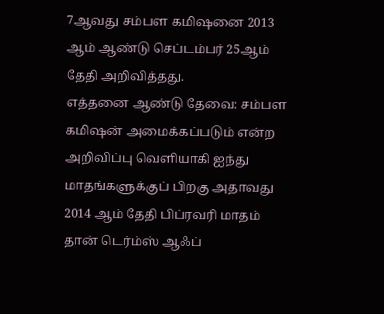7ஆவது சம்பள கமிஷனை 2013 ஆம் ஆண்டு செப்டம்பர் 25ஆம் தேதி அறிவித்தது.
எத்தனை ஆண்டு தேவை: சம்பள கமிஷன் அமைக்கப்படும் என்ற அறிவிப்பு வெளியாகி ஐந்து மாதங்களுக்குப் பிறகு அதாவது 2014 ஆம் தேதி பிப்ரவரி மாதம் தான் டெர்ம்ஸ் ஆஃப்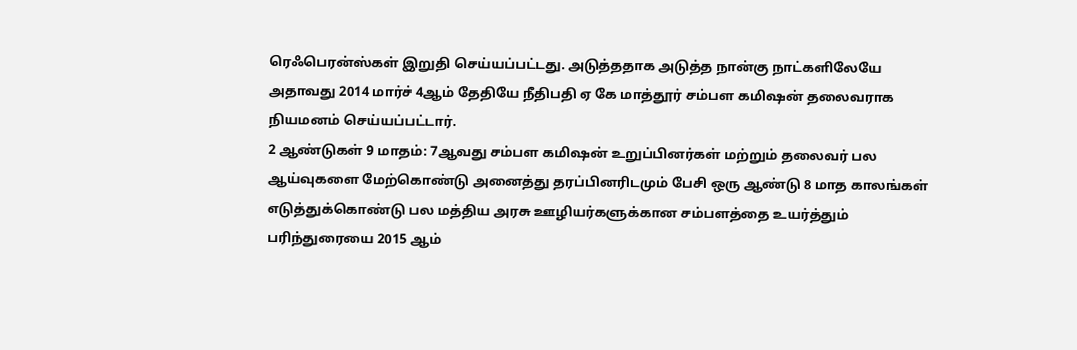ரெஃபெரன்ஸ்கள் இறுதி செய்யப்பட்டது. அடுத்ததாக அடுத்த நான்கு நாட்களிலேயே அதாவது 2014 மார்ச் 4ஆம் தேதியே நீதிபதி ஏ கே மாத்தூர் சம்பள கமிஷன் தலைவராக நியமனம் செய்யப்பட்டார்.
2 ஆண்டுகள் 9 மாதம்: 7ஆவது சம்பள கமிஷன் உறுப்பினர்கள் மற்றும் தலைவர் பல ஆய்வுகளை மேற்கொண்டு அனைத்து தரப்பினரிடமும் பேசி ஒரு ஆண்டு 8 மாத காலங்கள் எடுத்துக்கொண்டு பல மத்திய அரசு ஊழியர்களுக்கான சம்பளத்தை உயர்த்தும் பரிந்துரையை 2015 ஆம்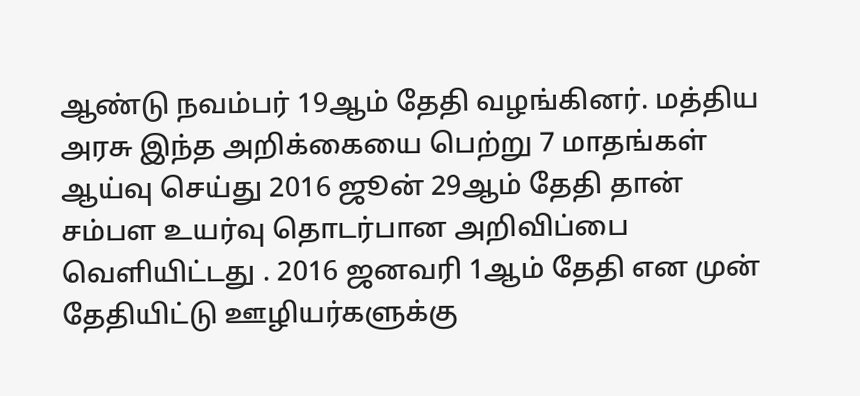ஆண்டு நவம்பர் 19ஆம் தேதி வழங்கினர். மத்திய அரசு இந்த அறிக்கையை பெற்று 7 மாதங்கள் ஆய்வு செய்து 2016 ஜூன் 29ஆம் தேதி தான் சம்பள உயர்வு தொடர்பான அறிவிப்பை வெளியிட்டது . 2016 ஜனவரி 1ஆம் தேதி என முன் தேதியிட்டு ஊழியர்களுக்கு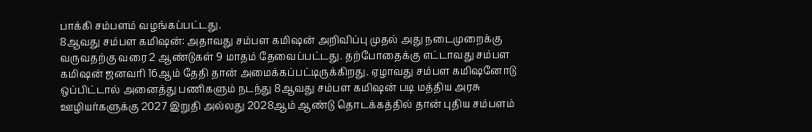பாக்கி சம்பளம் வழங்கப்பட்டது.
8ஆவது சம்பள கமிஷன்: அதாவது சம்பள கமிஷன் அறிவிப்பு முதல் அது நடைமுறைக்கு வருவதற்கு வரை 2 ஆண்டுகள் 9 மாதம் தேவைப்பட்டது. தற்போதைக்கு எட்டாவது சம்பள கமிஷன் ஜனவரி 16ஆம் தேதி தான் அமைக்கப்பட்டிருக்கிறது. ஏழாவது சம்பள கமிஷனோடு ஒப்பிட்டால் அனைத்து பணிகளும் நடந்து 8ஆவது சம்பள கமிஷன் படி மத்திய அரசு ஊழியர்களுக்கு 2027 இறுதி அல்லது 2028ஆம் ஆண்டு தொடக்கத்தில் தான் புதிய சம்பளம்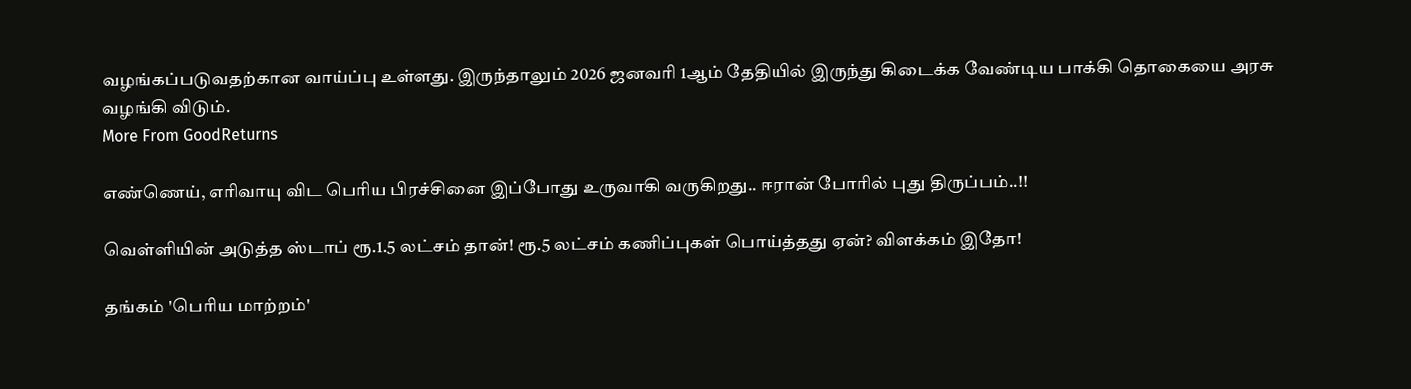வழங்கப்படுவதற்கான வாய்ப்பு உள்ளது. இருந்தாலும் 2026 ஜனவரி 1ஆம் தேதியில் இருந்து கிடைக்க வேண்டிய பாக்கி தொகையை அரசு வழங்கி விடும்.
More From GoodReturns

எண்ணெய், எரிவாயு விட பெரிய பிரச்சினை இப்போது உருவாகி வருகிறது.. ஈரான் போரில் புது திருப்பம்..!!

வெள்ளியின் அடுத்த ஸ்டாப் ரூ.1.5 லட்சம் தான்! ரூ.5 லட்சம் கணிப்புகள் பொய்த்தது ஏன்? விளக்கம் இதோ!

தங்கம் 'பெரிய மாற்றம்'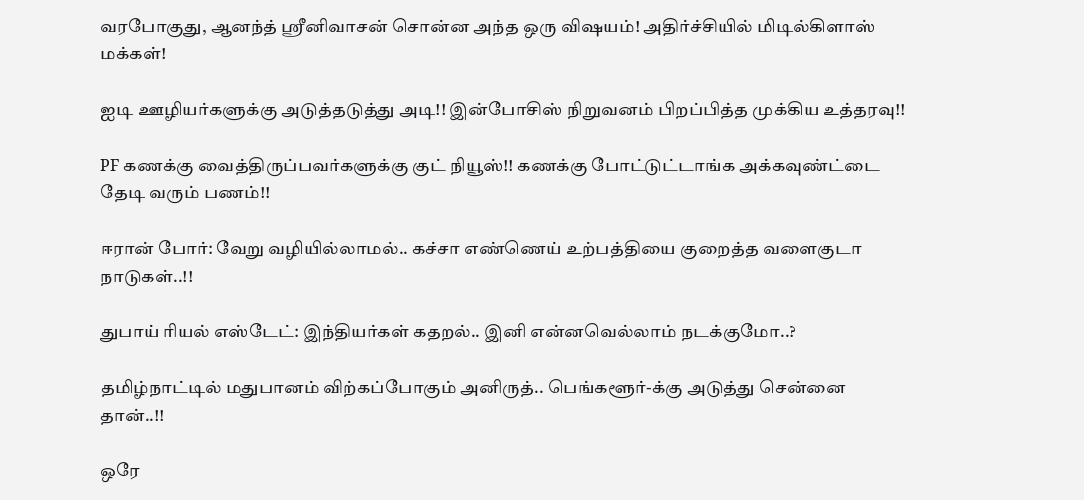வரபோகுது, ஆனந்த் ஸ்ரீனிவாசன் சொன்ன அந்த ஒரு விஷயம்! அதிர்ச்சியில் மிடில்கிளாஸ் மக்கள்!

ஐடி ஊழியர்களுக்கு அடுத்தடுத்து அடி!! இன்போசிஸ் நிறுவனம் பிறப்பித்த முக்கிய உத்தரவு!!

PF கணக்கு வைத்திருப்பவர்களுக்கு குட் நியூஸ்!! கணக்கு போட்டுட்டாங்க அக்கவுண்ட்டை தேடி வரும் பணம்!!

ஈரான் போர்: வேறு வழியில்லாமல்.. கச்சா எண்ணெய் உற்பத்தியை குறைத்த வளைகுடா நாடுகள்..!!

துபாய் ரியல் எஸ்டேட்: இந்தியர்கள் கதறல்.. இனி என்னவெல்லாம் நடக்குமோ..?

தமிழ்நாட்டில் மதுபானம் விற்கப்போகும் அனிருத்.. பெங்களூர்-க்கு அடுத்து சென்னை தான்..!!

ஒரே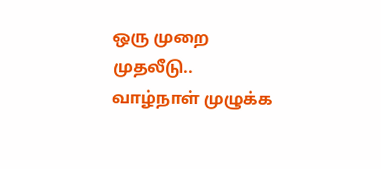ஒரு முறை முதலீடு.. வாழ்நாள் முழுக்க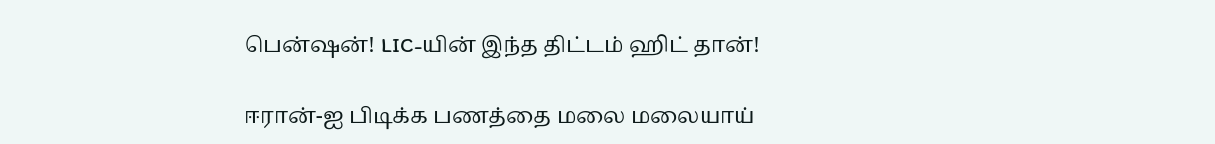பென்ஷன்! LIC-யின் இந்த திட்டம் ஹிட் தான்!

ஈரான்-ஐ பிடிக்க பணத்தை மலை மலையாய்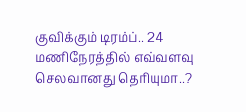குவிக்கும் டிரம்ப்.. 24 மணிநேரத்தில் எவ்வளவு செலவானது தெரியுமா..?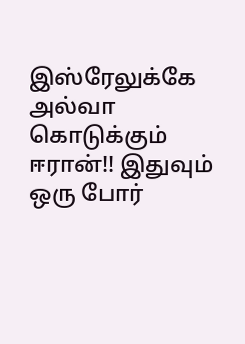இஸ்ரேலுக்கே அல்வா கொடுக்கும் ஈரான்!! இதுவும் ஒரு போர்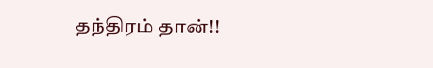தந்திரம் தான்!!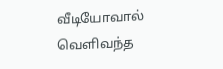வீடியோவால் வெளிவந்த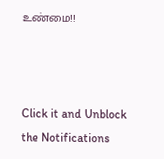உண்மை!!



Click it and Unblock the Notifications